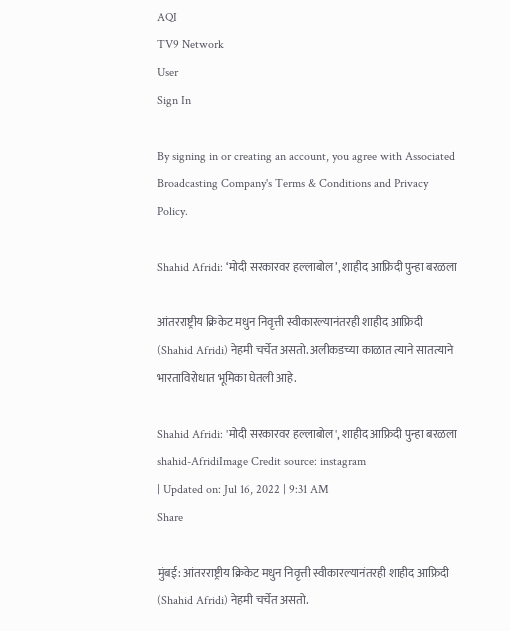AQI
TV9 Network
User
Sign In

By signing in or creating an account, you agree with Associated Broadcasting Company's Terms & Conditions and Privacy Policy.

Shahid Afridi: ‘मोदी सरकारवर हल्लाबोल’, शाहीद आफ्रिदी पुन्हा बरळला

आंतरराष्ट्रीय क्रिकेट मधुन निवृत्ती स्वीकारल्यानंतरही शाहीद आफ्रिदी (Shahid Afridi) नेहमी चर्चेत असतो. अलीकडच्या काळात त्याने सातत्याने भारताविरोधात भूमिका घेतली आहे.

Shahid Afridi: 'मोदी सरकारवर हल्लाबोल', शाहीद आफ्रिदी पुन्हा बरळला
shahid-AfridiImage Credit source: instagram
| Updated on: Jul 16, 2022 | 9:31 AM
Share

मुंबई: आंतरराष्ट्रीय क्रिकेट मधुन निवृत्ती स्वीकारल्यानंतरही शाहीद आफ्रिदी (Shahid Afridi) नेहमी चर्चेत असतो.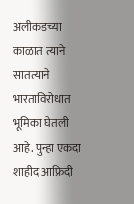अलीकडच्या काळात त्याने सातत्याने भारताविरोधात भूमिका घेतली आहे. पुन्हा एकदा शाहीद आफ्रिदी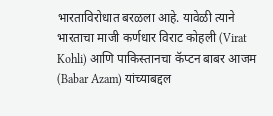भारताविरोधात बरळला आहे. यावेळी त्याने भारताचा माजी कर्णधार विराट कोहली (Virat Kohli) आणि पाकिस्तानचा कॅप्टन बाबर आजम (Babar Azam) यांच्याबद्दल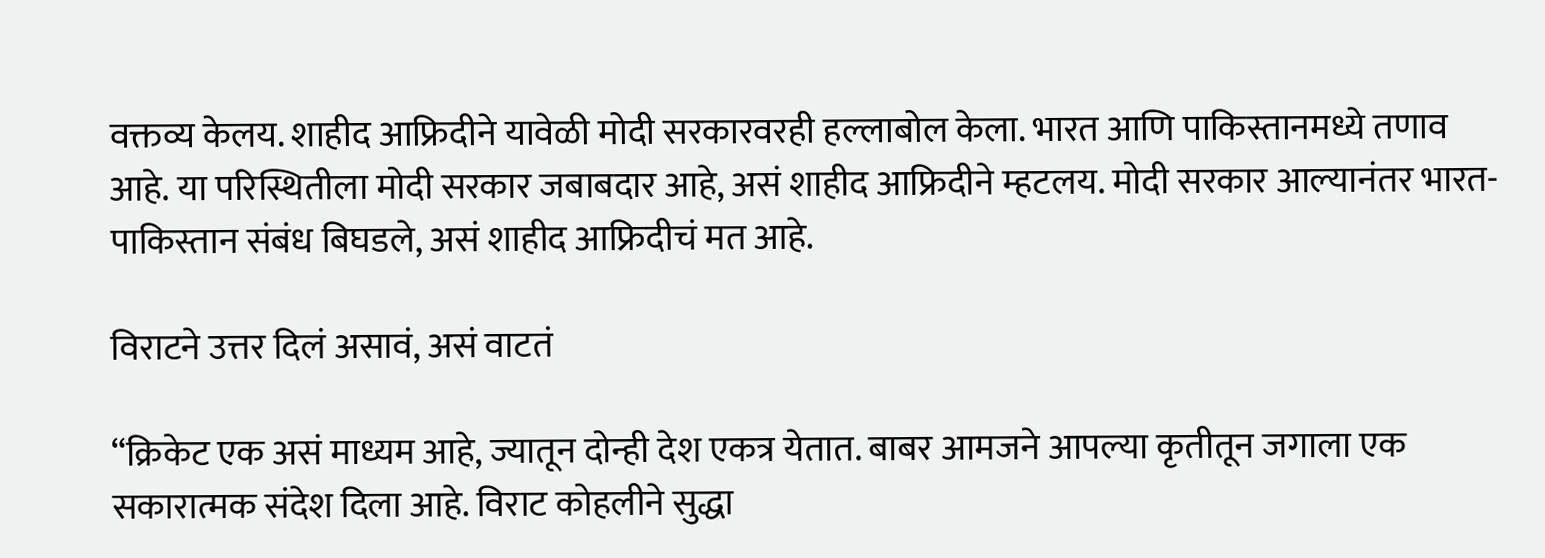वक्तव्य केलय. शाहीद आफ्रिदीने यावेळी मोदी सरकारवरही हल्लाबोल केला. भारत आणि पाकिस्तानमध्ये तणाव आहे. या परिस्थितीला मोदी सरकार जबाबदार आहे, असं शाहीद आफ्रिदीने म्हटलय. मोदी सरकार आल्यानंतर भारत-पाकिस्तान संबंध बिघडले, असं शाहीद आफ्रिदीचं मत आहे.

विराटने उत्तर दिलं असावं, असं वाटतं

“क्रिकेट एक असं माध्यम आहे, ज्यातून दोन्ही देश एकत्र येतात. बाबर आमजने आपल्या कृतीतून जगाला एक सकारात्मक संदेश दिला आहे. विराट कोहलीने सुद्धा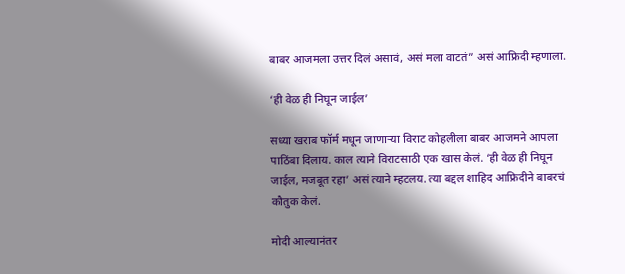बाबर आजमला उत्तर दिलं असावं, असं मला वाटतं” असं आफ्रिदी म्हणाला.

‘ही वेळ ही निघून जाईल’

सध्या खराब फॉर्म मधून जाणाऱ्या विराट कोहलीला बाबर आजमने आपला पाठिंबा दिलाय. काल त्याने विराटसाठी एक खास केलं. ‘ही वेळ ही निघून जाईल, मजबूत रहा’ असं त्याने म्हटलय. त्या बद्दल शाहिद आफ्रिदीने बाबरचं कौतुक केलं.

मोदी आल्यानंतर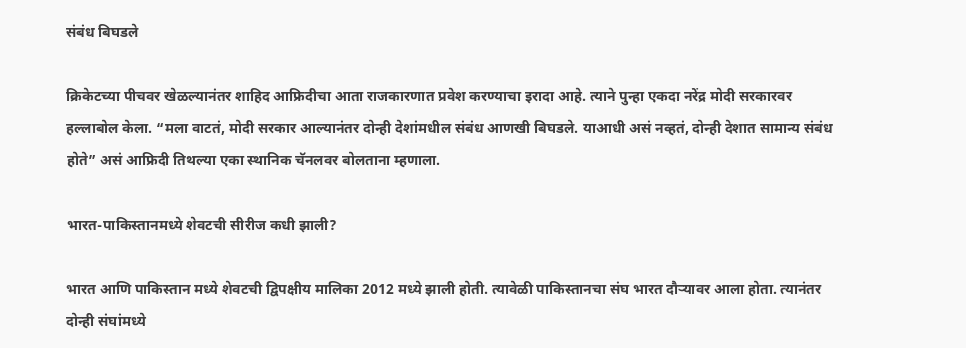संबंध बिघडले

क्रिकेटच्या पीचवर खेळल्यानंतर शाहिद आफ्रिदीचा आता राजकारणात प्रवेश करण्याचा इरादा आहे. त्याने पुन्हा एकदा नरेंद्र मोदी सरकारवर हल्लाबोल केला. “मला वाटतं, मोदी सरकार आल्यानंतर दोन्ही देशांमधील संबंध आणखी बिघडले. याआधी असं नव्हतं, दोन्ही देशात सामान्य संबंध होते” असं आफ्रिदी तिथल्या एका स्थानिक चॅनलवर बोलताना म्हणाला.

भारत-पाकिस्तानमध्ये शेवटची सीरीज कधी झाली?

भारत आणि पाकिस्तान मध्ये शेवटची द्विपक्षीय मालिका 2012 मध्ये झाली होती. त्यावेळी पाकिस्तानचा संघ भारत दौऱ्यावर आला होता. त्यानंतर दोन्ही संघांमध्ये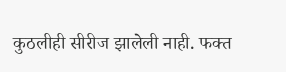कुठलीही सीरीज झालेली नाही. फक्त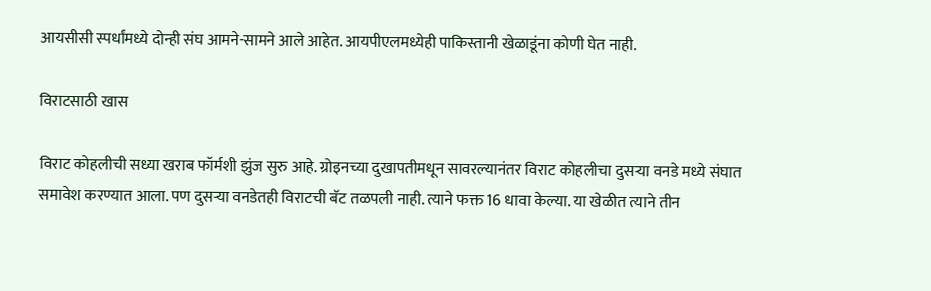आयसीसी स्पर्धांमध्ये दोन्ही संघ आमने-सामने आले आहेत. आयपीएलमध्येही पाकिस्तानी खेळाडूंना कोणी घेत नाही.

विराटसाठी खास

विराट कोहलीची सध्या खराब फॉर्मशी झुंज सुरु आहे. ग्रोइनच्या दुखापतीमधून सावरल्यानंतर विराट कोहलीचा दुसऱ्या वनडे मध्ये संघात समावेश करण्यात आला. पण दुसऱ्या वनडेतही विराटची बॅट तळपली नाही. त्याने फक्त 16 धावा केल्या. या खेळीत त्याने तीन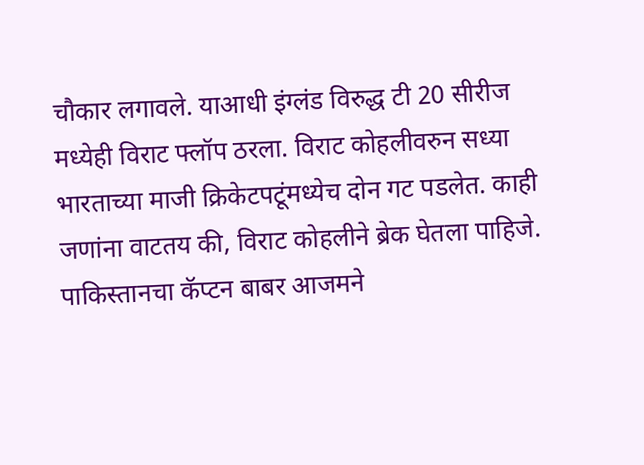चौकार लगावले. याआधी इंग्लंड विरुद्ध टी 20 सीरीज मध्येही विराट फ्लॉप ठरला. विराट कोहलीवरुन सध्या भारताच्या माजी क्रिकेटपटूंमध्येच दोन गट पडलेत. काही जणांना वाटतय की, विराट कोहलीने ब्रेक घेतला पाहिजे. पाकिस्तानचा कॅप्टन बाबर आजमने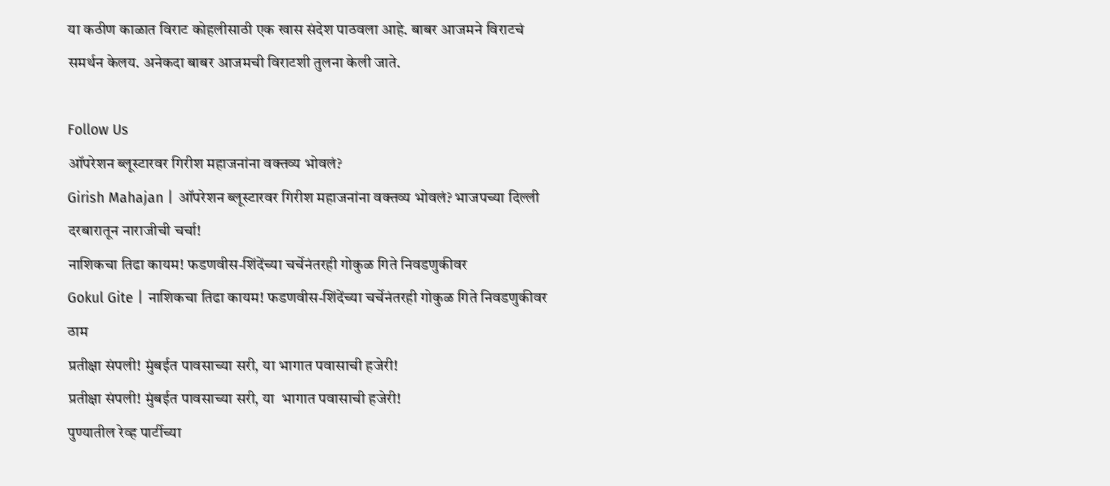या कठीण काळात विराट कोहलीसाठी एक खास संदेश पाठवला आहे. बाबर आजमने विराटचं समर्थन केलय. अनेकदा बाबर आजमची विराटशी तुलना केली जाते.

Follow Us
ऑपरेशन ब्लूस्टारवर गिरीश महाजनांना वक्तव्य भोवलं?
Girish Mahajan | ऑपरेशन ब्लूस्टारवर गिरीश महाजनांना वक्तव्य भोवलं? भाजपच्या दिल्ली दरबारातून नाराजीची चर्चा!
नाशिकचा तिढा कायम! फडणवीस-शिंदेंच्या चर्चेनंतरही गोकुळ गिते निवडणुकीवर
Gokul Gite | नाशिकचा तिढा कायम! फडणवीस-शिंदेंच्या चर्चेनंतरही गोकुळ गिते निवडणुकीवर ठाम
प्रतीक्षा संपली! मुंबईत पावसाच्या सरी, या भागात पवासाची हजेरी!
प्रतीक्षा संपली! मुंबईत पावसाच्या सरी, या  भागात पवासाची हजेरी!
पुण्यातील रेव्ह पार्टीच्या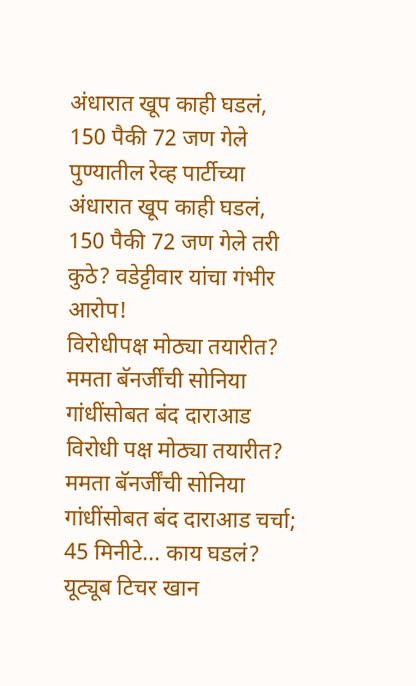अंधारात खूप काही घडलं, 150 पैकी 72 जण गेले
पुण्यातील रेव्ह पार्टीच्या अंधारात खूप काही घडलं, 150 पैकी 72 जण गेले तरी कुठे? वडेट्टीवार यांचा गंभीर आरोप!
विरोधीपक्ष मोठ्या तयारीत? ममता बॅनर्जींची सोनिया गांधींसोबत बंद दाराआड
विरोधी पक्ष मोठ्या तयारीत? ममता बॅनर्जींची सोनिया गांधींसोबत बंद दाराआड चर्चा; 45 मिनीटे... काय घडलं?
यूट्यूब टिचर खान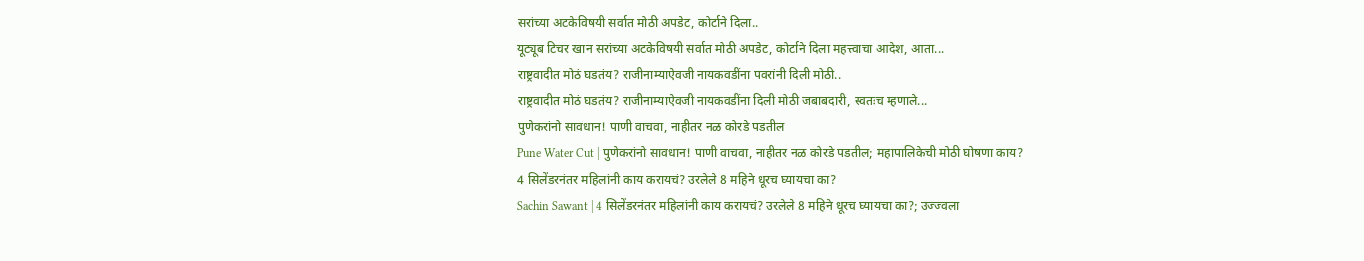सरांच्या अटकेविषयी सर्वात मोठी अपडेट, कोर्टाने दिला..
यूट्यूब टिचर खान सरांच्या अटकेविषयी सर्वात मोठी अपडेट, कोर्टाने दिला महत्त्वाचा आदेश, आता...
राष्ट्रवादीत मोठं घडतंय? राजीनाम्याऐवजी नायकवडींना पवरांनी दिली मोठी..
राष्ट्रवादीत मोठं घडतंय? राजीनाम्याऐवजी नायकवडींना दिली मोठी जबाबदारी, स्वतःच म्हणाले...
पुणेकरांनो सावधान! पाणी वाचवा, नाहीतर नळ कोरडे पडतील
Pune Water Cut | पुणेकरांनो सावधान! पाणी वाचवा, नाहीतर नळ कोरडे पडतील; महापालिकेची मोठी घोषणा काय?
4 सिलेंडरनंतर महिलांनी काय करायचं? उरलेले 8 महिने धूरच घ्यायचा का?
Sachin Sawant | 4 सिलेंडरनंतर महिलांनी काय करायचं? उरलेले 8 महिने धूरच घ्यायचा का?; उज्ज्वला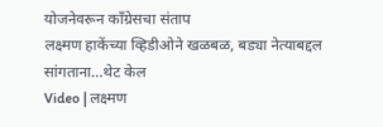योजनेवरून काँग्रेसचा संताप
लक्ष्मण हाकेंच्या व्हिडीओने खळबळ, बड्या नेत्याबद्दल सांगताना...थेट केल
Video | लक्ष्मण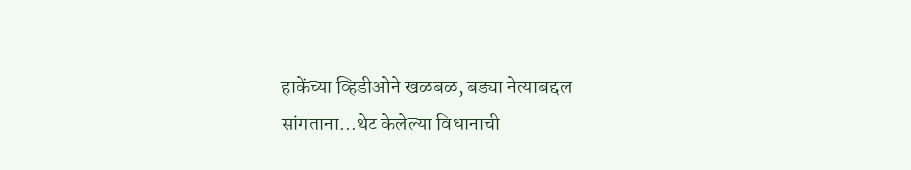हाकेंच्या व्हिडीओने खळबळ, बड्या नेत्याबद्दल सांगताना...थेट केलेल्या विधानाची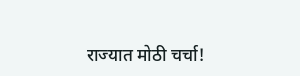राज्यात मोठी चर्चा!